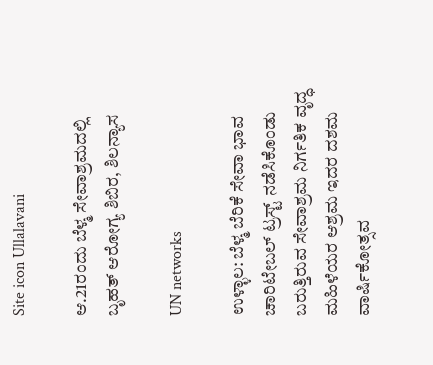Site icon Ullalavani

ಆ.21ರಂದು ಬೆಳ್ಮ ಸೇವಾಶ್ರಮದಲ್ಲಿ ಬೃಹತ್‌ ಆರೋಗ್ಯ ಶಿಬಿರ, ಶಿಲನ್ಯಾಸ

UN networks

ಉಳ್ಳಾಲ: ಬೆಳ್ಮ ಬೆರಿಕೆ ಸೇವಾ ಭಾವ ಚಾರಿಟೇಬಲ್‌ ಟ್ರಸ್ಟ್‌ ನಡೆಸಿಕೊಂಡು ಬರುತ್ತಿರುವ ಸೇವಾಶ್ರಮ ನಿರ್ಗತಿಕ ವೃದ್ಧ ಮಹಿಳೆಯರ ಆಶ್ರಮ ಇದರ ದಶಮ ವಾರ್ಷಿಕೋತ್ಸವ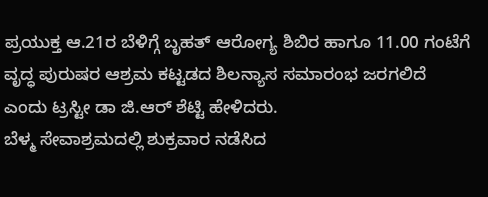ಪ್ರಯುಕ್ತ ಆ.21ರ ಬೆಳಿಗ್ಗೆ ಬೃಹತ್‌ ಆರೋಗ್ಯ ಶಿಬಿರ ಹಾಗೂ 11.00 ಗಂಟೆಗೆ ವೃದ್ಧ ಪುರುಷರ ಆಶ್ರಮ ಕಟ್ಟಡದ ಶಿಲನ್ಯಾಸ ಸಮಾರಂಭ ಜರಗಲಿದೆ ಎಂದು ಟ್ರಸ್ಟೀ ಡಾ ಜಿ.ಆರ್‌ ಶೆಟ್ಟಿ ಹೇಳಿದರು.
ಬೆಳ್ಮ ಸೇವಾಶ್ರಮದಲ್ಲಿ ಶುಕ್ರವಾರ ನಡೆಸಿದ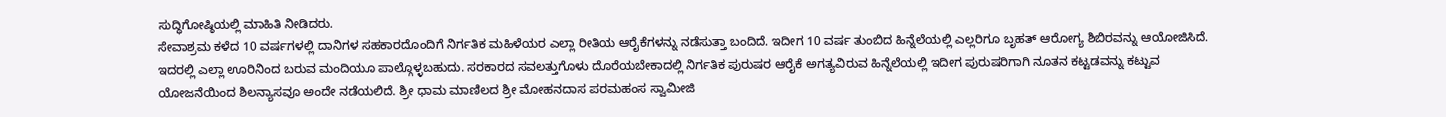ಸುದ್ಧಿಗೋಷ್ಠಿಯಲ್ಲಿ ಮಾಹಿತಿ ನೀಡಿದರು.
ಸೇವಾಶ್ರಮ ಕಳೆದ 10 ವರ್ಷಗಳಲ್ಲಿ ದಾನಿಗಳ ಸಹಕಾರದೊಂದಿಗೆ ನಿರ್ಗತಿಕ ಮಹಿಳೆಯರ ಎಲ್ಲಾ ರೀತಿಯ ಆರೈಕೆಗಳನ್ನು ನಡೆಸುತ್ತಾ ಬಂದಿದೆ. ಇದೀಗ 10 ವರ್ಷ ತುಂಬಿದ ಹಿನ್ನೆಲೆಯಲ್ಲಿ ಎಲ್ಲರಿಗೂ ಬೃಹತ್‌ ಆರೋಗ್ಯ ಶಿಬಿರವನ್ನು ಆಯೋಜಿಸಿದೆ. ಇದರಲ್ಲಿ ಎಲ್ಲಾ ಊರಿನಿಂದ ಬರುವ ಮಂದಿಯೂ ಪಾಲ್ಗೊಳ್ಳಬಹುದು. ಸರಕಾರದ ಸವಲತ್ತುಗೊಳು ದೊರೆಯಬೇಕಾದಲ್ಲಿ ನಿರ್ಗತಿಕ ಪುರುಷರ ಆರೈಕೆ ಅಗತ್ಯವಿರುವ ಹಿನ್ನೆಲೆಯಲ್ಲಿ ಇದೀಗ ಪುರುಷರಿಗಾಗಿ ನೂತನ ಕಟ್ಟಡವನ್ನು ಕಟ್ಟುವ ಯೋಜನೆಯಿಂದ ಶಿಲನ್ಯಾಸವೂ ಅಂದೇ ನಡೆಯಲಿದೆ. ಶ್ರೀ ಧಾಮ ಮಾಣಿಲದ ಶ್ರೀ ಮೋಹನದಾಸ ಪರಮಹಂಸ ಸ್ವಾಮೀಜಿ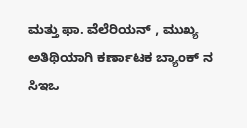ಮತ್ತು ಫಾ. ವೆಲೆರಿಯನ್‌ , ಮುಖ್ಯ ಅತಿಥಿಯಾಗಿ ಕರ್ಣಾಟಕ ಬ್ಯಾಂಕ್‌ ನ ಸಿಇಒ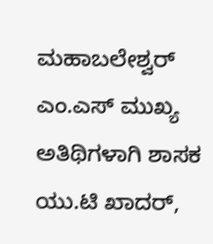ಮಹಾಬಲೇಶ್ವರ್‌ ಎಂ.ಎಸ್‌ ಮುಖ್ಯ ಅತಿಥಿಗಳಾಗಿ ಶಾಸಕ ಯು.ಟಿ ಖಾದರ್‌,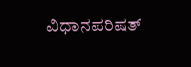ವಿಧಾನಪರಿಷತ್‌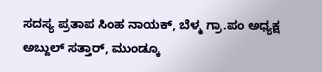ಸದಸ್ಯ ಪ್ರತಾಪ ಸಿಂಹ ನಾಯಕ್‌, ಬೆಳ್ಮ ಗ್ರಾ.ಪಂ ಅಧ್ಯಕ್ಷ ಅಬ್ದುಲ್‌ ಸತ್ತಾರ್‌, ಮುಂಡ್ಕೂ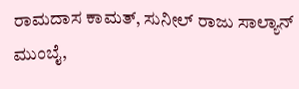ರಾಮದಾಸ ಕಾಮತ್‌, ಸುನೀಲ್‌ ರಾಜು ಸಾಲ್ಯಾನ್‌ ಮುಂಬೈ,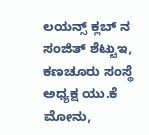ಲಯನ್ಸ್‌ ಕ್ಲಬ್‌ ನ ಸಂಜಿತ್‌ ಶೆಟ್ಟುಇ, ಕಣಚೂರು ಸಂಸ್ಥೆ ಅಧ್ಯಕ್ಷ ಯು.ಕೆ ಮೋನು,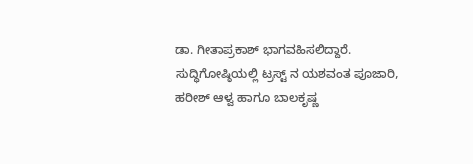ಡಾ. ಗೀತಾಪ್ರಕಾಶ್‌ ಭಾಗವಹಿಸಲಿದ್ದಾರೆ.
ಸುದ್ಧಿಗೋಷ್ಠಿಯಲ್ಲಿ ಟ್ರಸ್ಟ್‌ ನ ಯಶವಂತ ಪೂಜಾರಿ, ಹರೀಶ್‌ ಆಳ್ವ ಹಾಗೂ ಬಾಲಕೃಷ್ಣ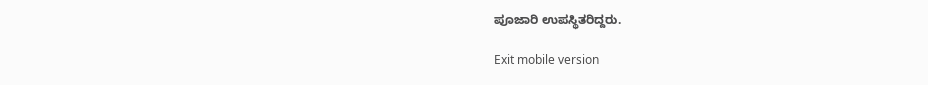ಪೂಜಾರಿ ಉಪಸ್ಥಿತರಿದ್ದರು.

Exit mobile version